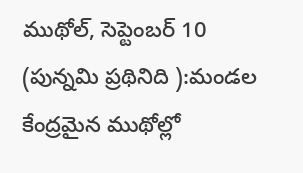ముథోల్, సెప్టెంబర్ 10 (పున్నమి ప్రథినిది ):మండల కేంద్రమైన ముథోల్లో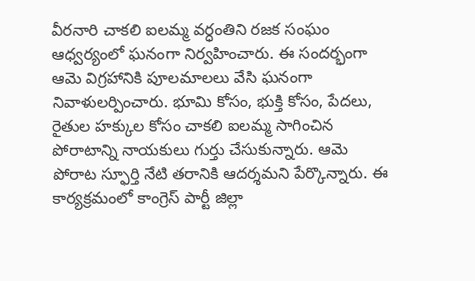వీరనారి చాకలి ఐలమ్మ వర్ధంతిని రజక సంఘం ఆధ్వర్యంలో ఘనంగా నిర్వహించారు. ఈ సందర్భంగా ఆమె విగ్రహానికి పూలమాలలు వేసి ఘనంగా నివాళులర్పించారు. భూమి కోసం, భుక్తి కోసం, పేదలు, రైతుల హక్కుల కోసం చాకలి ఐలమ్మ సాగించిన పోరాటాన్ని నాయకులు గుర్తు చేసుకున్నారు. ఆమె పోరాట స్ఫూర్తి నేటి తరానికి ఆదర్శమని పేర్కొన్నారు. ఈ కార్యక్రమంలో కాంగ్రెస్ పార్టీ జిల్లా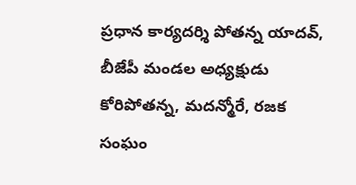ప్రధాన కార్యదర్శి పోతన్న యాదవ్, బీజేపీ మండల అధ్యక్షుడు కోరిపోతన్న, మదన్మోరే, రజక సంఘం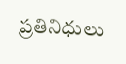ప్రతినిధులు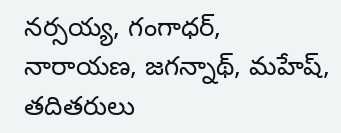నర్సయ్య, గంగాధర్, నారాయణ, జగన్నాథ్, మహేష్, తదితరులు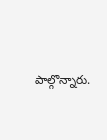పాల్గొన్నారు.